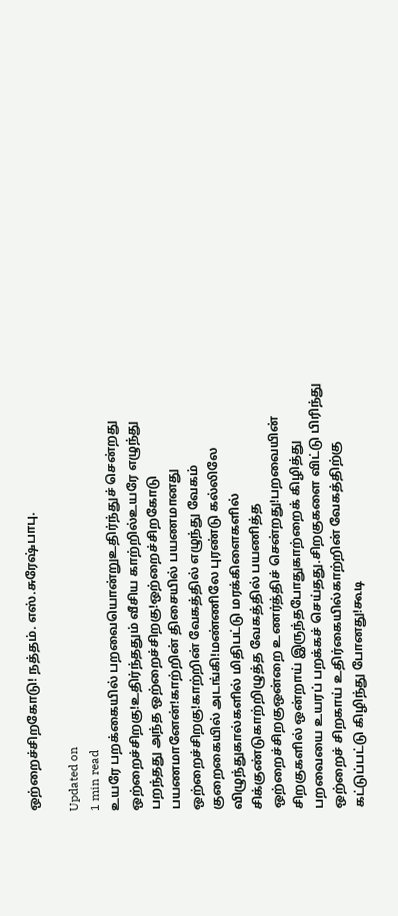ஒற்றைச்சிறகோடு! நத்தம். எஸ்.சுரேஷ்பாபு.

Updated on
1 min read
உயரே பறக்கையில் பறவையொன்றுஉதிர்ந்துச் சென்றது ஒற்றைச்சிறகு!உதிர்ந்ததும் வீசிய காற்றில்உயரே எழுந்து பறந்தது அந்த ஒற்றைச்சிறகு!ஒற்றைச்சிறகோடு பயணமானேன்!காற்றின் திசையில் பயணமானது ஒற்றைச்சிறகு!காற்றின் வேகத்தில் எழுந்து வேகம் குறைகையில் அடங்கி!மண்ணிலே புரண்டு கல்லிலே விழுந்துகால்களில் மிதிபட்டு மரக்கிளைகளில் சிக்குண்டுகாற்றிழுத்த வேகத்தில் பயணித்த ஒற்றைச்சிறகுஒன்றை உணர்த்திச் சென்றது!பறவையின் சிறகுகளில் ஒன்றாய் இருந்தபோதுகாற்றைக் கிழித்து பறவையை உயரப் பறக்கச் செய்தது.சிறகுகளை விட்டு பிரிந்து ஒற்றைச் சிறகாய் உதிர்கையில்காற்றின் வேகத்திற்கு கட்டுப்பட்டு கிழிந்து போனது!கூடி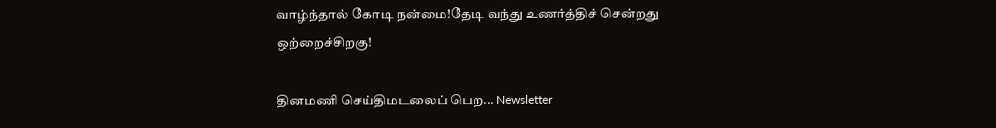வாழ்ந்தால் கோடி நன்மை!தேடி வந்து உணர்த்திச் சென்றது ஒற்றைச்சிறகு!

தினமணி செய்திமடலைப் பெற... Newsletter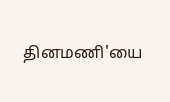தினமணி'யை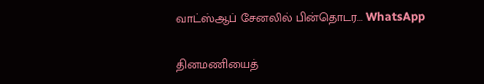வாட்ஸ்ஆப் சேனலில் பின்தொடர... WhatsApp

தினமணியைத்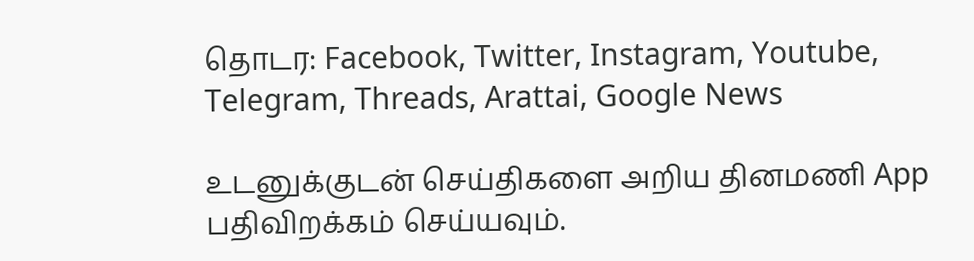தொடர: Facebook, Twitter, Instagram, Youtube, Telegram, Threads, Arattai, Google News

உடனுக்குடன் செய்திகளை அறிய தினமணி App பதிவிறக்கம் செய்யவும்.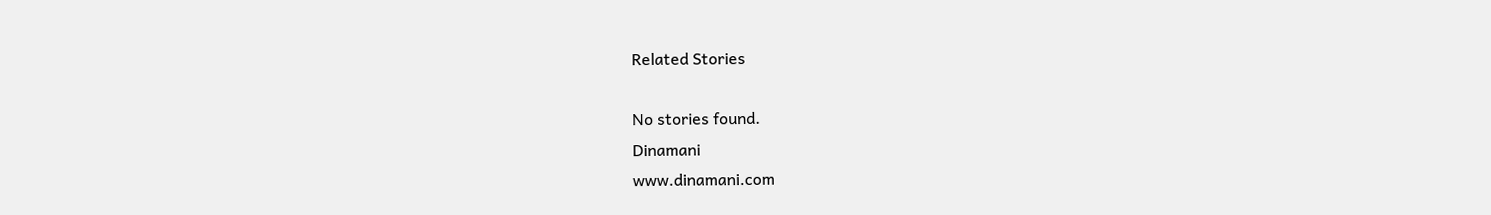Related Stories

No stories found.
Dinamani
www.dinamani.com